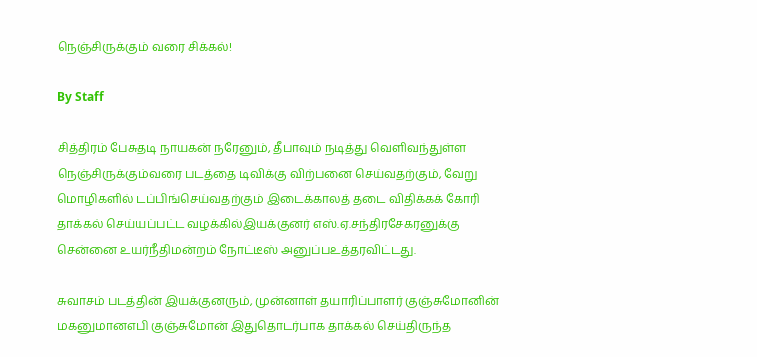நெஞ்சிருக்கும் வரை சிக்கல்!

By Staff

சித்திரம் பேசுதடி நாயகன் நரேனும், தீபாவும் நடித்து வெளிவந்துள்ள நெஞ்சிருக்கும்வரை படத்தை டிவிக்கு விற்பனை செய்வதற்கும், வேறு மொழிகளில் டப்பிங்செய்வதற்கும் இடைக்காலத் தடை விதிக்கக் கோரி தாக்கல் செய்யப்பட்ட வழக்கில்இயக்குனர் எஸ்.ஏ.சந்திரசேகரனுக்கு சென்னை உயர்நீதிமன்றம் நோட்டீஸ் அனுப்பஉத்தரவிட்டது.

சுவாசம் படத்தின் இயக்குனரும், முன்னாள் தயாரிப்பாளர் குஞ்சுமோனின் மகனுமானஎபி குஞ்சுமோன் இதுதொடர்பாக தாக்கல் செய்திருந்த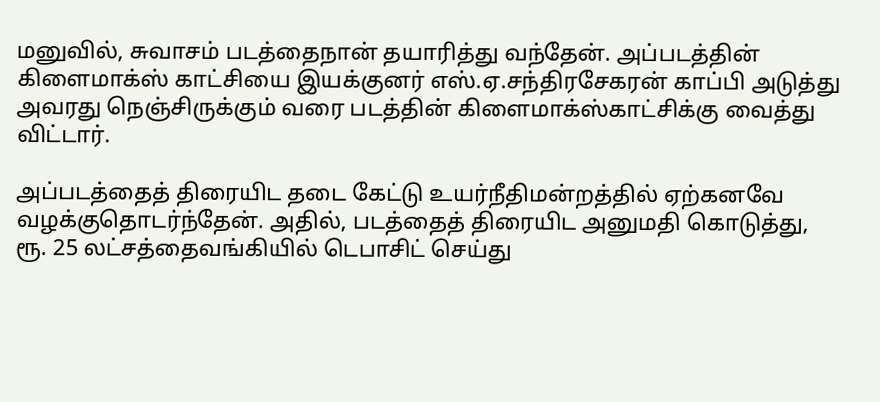மனுவில், சுவாசம் படத்தைநான் தயாரித்து வந்தேன். அப்படத்தின் கிளைமாக்ஸ் காட்சியை இயக்குனர் எஸ்.ஏ.சந்திரசேகரன் காப்பி அடுத்து அவரது நெஞ்சிருக்கும் வரை படத்தின் கிளைமாக்ஸ்காட்சிக்கு வைத்து விட்டார்.

அப்படத்தைத் திரையிட தடை கேட்டு உயர்நீதிமன்றத்தில் ஏற்கனவே வழக்குதொடர்ந்தேன். அதில், படத்தைத் திரையிட அனுமதி கொடுத்து, ரூ. 25 லட்சத்தைவங்கியில் டெபாசிட் செய்து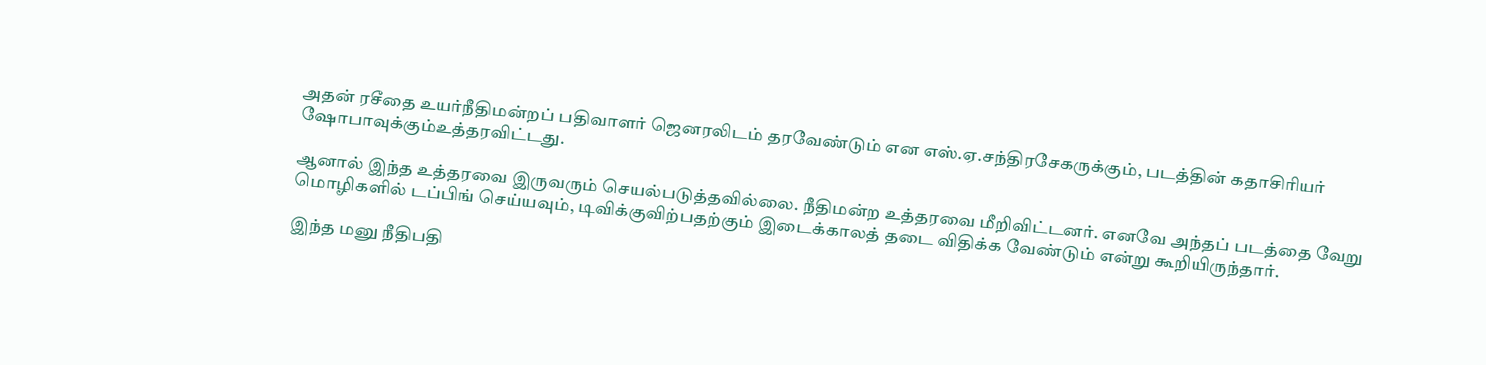அதன் ரசீதை உயர்நீதிமன்றப் பதிவாளர் ஜெனரலிடம் தரவேண்டும் என எஸ்.ஏ.சந்திரசேகருக்கும், படத்தின் கதாசிரியர் ஷோபாவுக்கும்உத்தரவிட்டது.

ஆனால் இந்த உத்தரவை இருவரும் செயல்படுத்தவில்லை. நீதிமன்ற உத்தரவை மீறிவிட்டனர். எனவே அந்தப் படத்தை வேறு மொழிகளில் டப்பிங் செய்யவும், டிவிக்குவிற்பதற்கும் இடைக்காலத் தடை விதிக்க வேண்டும் என்று கூறியிருந்தார்.

இந்த மனு நீதிபதி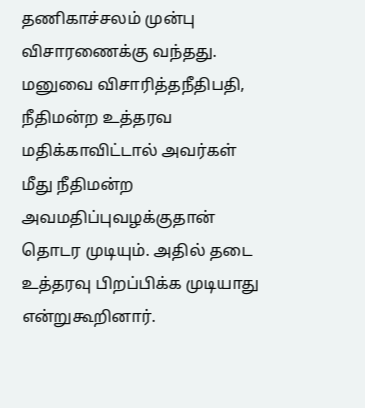தணிகாச்சலம் முன்பு விசாரணைக்கு வந்தது. மனுவை விசாரித்தநீதிபதி, நீதிமன்ற உத்தரவ மதிக்காவிட்டால் அவர்கள் மீது நீதிமன்ற அவமதிப்புவழக்குதான் தொடர முடியும். அதில் தடை உத்தரவு பிறப்பிக்க முடியாது என்றுகூறினார்.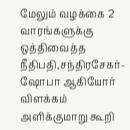மேலும் வழக்கை 2 வாரங்களுக்கு ஒத்திவைத்த நீதிபதி,சந்திரசேகர்-ஷோபா ஆகியோர் விளக்கம் அளிக்குமாறு கூறி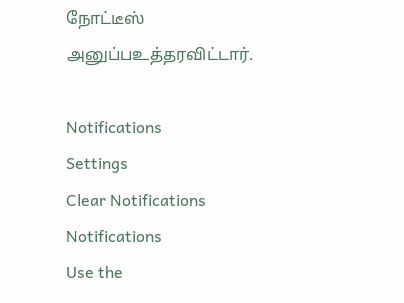நோட்டீஸ் அனுப்பஉத்தரவிட்டார்.

Notifications
Settings
Clear Notifications
Notifications
Use the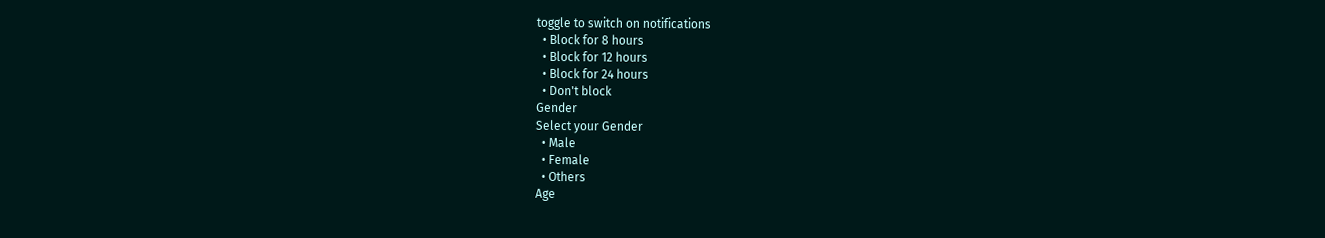toggle to switch on notifications
  • Block for 8 hours
  • Block for 12 hours
  • Block for 24 hours
  • Don't block
Gender
Select your Gender
  • Male
  • Female
  • Others
Age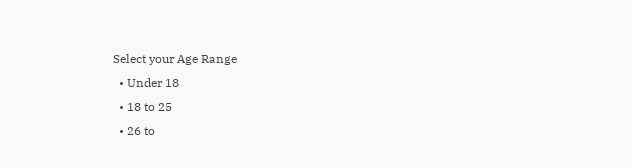Select your Age Range
  • Under 18
  • 18 to 25
  • 26 to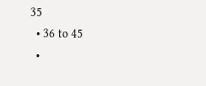35
  • 36 to 45
  •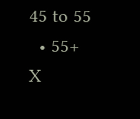45 to 55
  • 55+
X